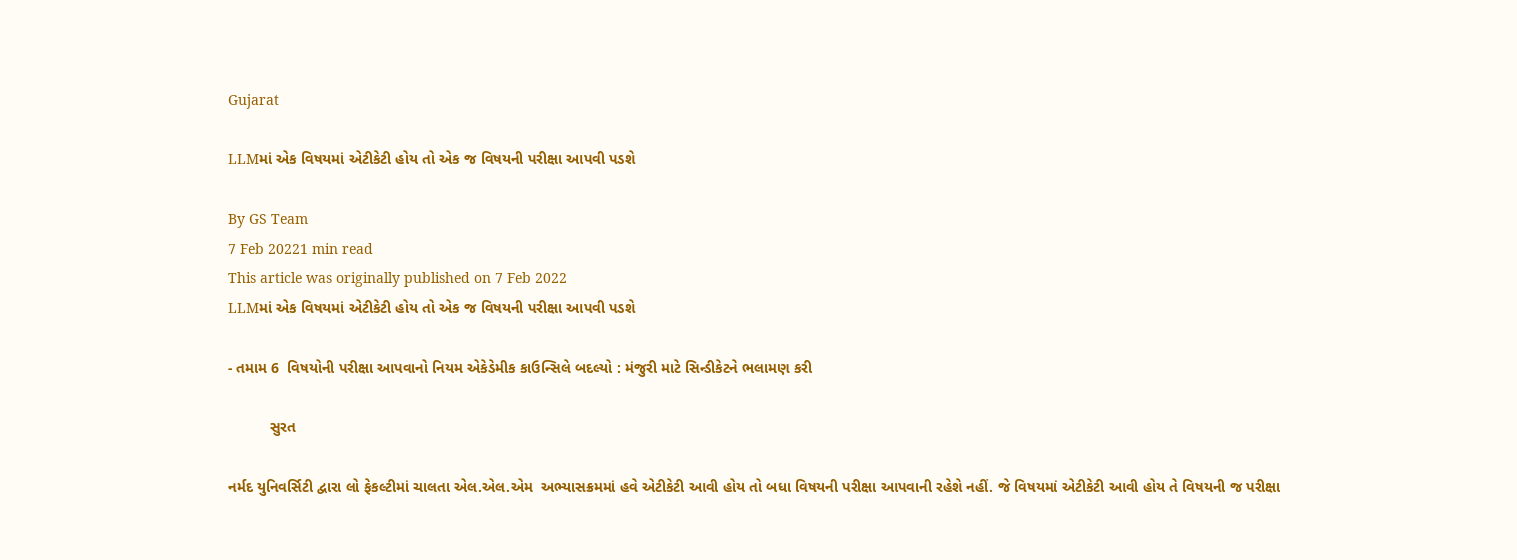Gujarat

LLMમાં એક વિષયમાં એટીકેટી હોય તો એક જ વિષયની પરીક્ષા આપવી પડશે

By GS Team
7 Feb 20221 min read
This article was originally published on 7 Feb 2022
LLMમાં એક વિષયમાં એટીકેટી હોય તો એક જ વિષયની પરીક્ષા આપવી પડશે

- તમામ 6  વિષયોની પરીક્ષા આપવાનો નિયમ એકેડેમીક કાઉન્સિલે બદલ્યો : મંજુરી માટે સિન્ડીકેટને ભલામણ કરી

          સુરત

નર્મદ યુનિવર્સિટી દ્વારા લો ફેકલ્ટીમાં ચાલતા એલ.એલ.એમ  અભ્યાસક્રમમાં હવે એટીકેટી આવી હોય તો બધા વિષયની પરીક્ષા આપવાની રહેશે નહીં. જે વિષયમાં એટીકેટી આવી હોય તે વિષયની જ પરીક્ષા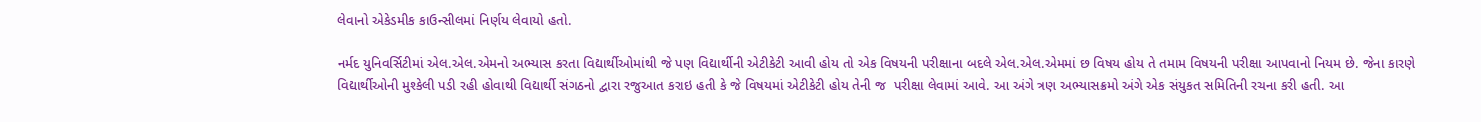લેવાનો એકેડમીક કાઉન્સીલમાં નિર્ણય લેવાયો હતો.

નર્મદ યુનિવર્સિટીમાં એલ.એલ.એમનો અભ્યાસ કરતા વિદ્યાર્થીઓમાંથી જે પણ વિદ્યાર્થીની એટીકેટી આવી હોય તો એક વિષયની પરીક્ષાના બદલે એલ.એલ.એમમાં છ વિષય હોય તે તમામ વિષયની પરીક્ષા આપવાનો નિયમ છે. જેના કારણે વિદ્યાર્થીઓની મુશ્કેલી પડી રહી હોવાથી વિદ્યાર્થી સંગઠનો દ્વારા રજુઆત કરાઇ હતી કે જે વિષયમાં એટીકેટી હોય તેની જ  પરીક્ષા લેવામાં આવે. આ અંગે ત્રણ અભ્યાસક્રમો અંગે એક સંયુકત સમિતિની રચના કરી હતી. આ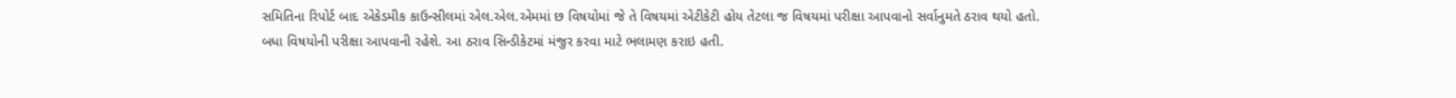સમિતિના રિપોર્ટ બાદ એકેડમીક કાઉન્સીલમાં એલ.એલ.એમમાં છ વિષયોમાં જે તે વિષયમાં એટીકેટી હોય તેટલા જ વિષયમાં પરીક્ષા આપવાનો સર્વાનુમતે ઠરાવ થયો હતો. બધા વિષયોની પરીક્ષા આપવાની રહેશે. આ ઠરાવ સિન્ડીકેટમાં મંજુર કરવા માટે ભલામણ કરાઇ હતી.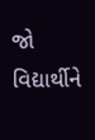જો વિદ્યાર્થીને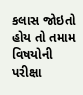કલાસ જોઇતો હોય તો તમામ વિષયોની પરીક્ષા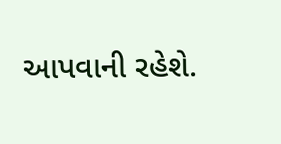આપવાની રહેશે.